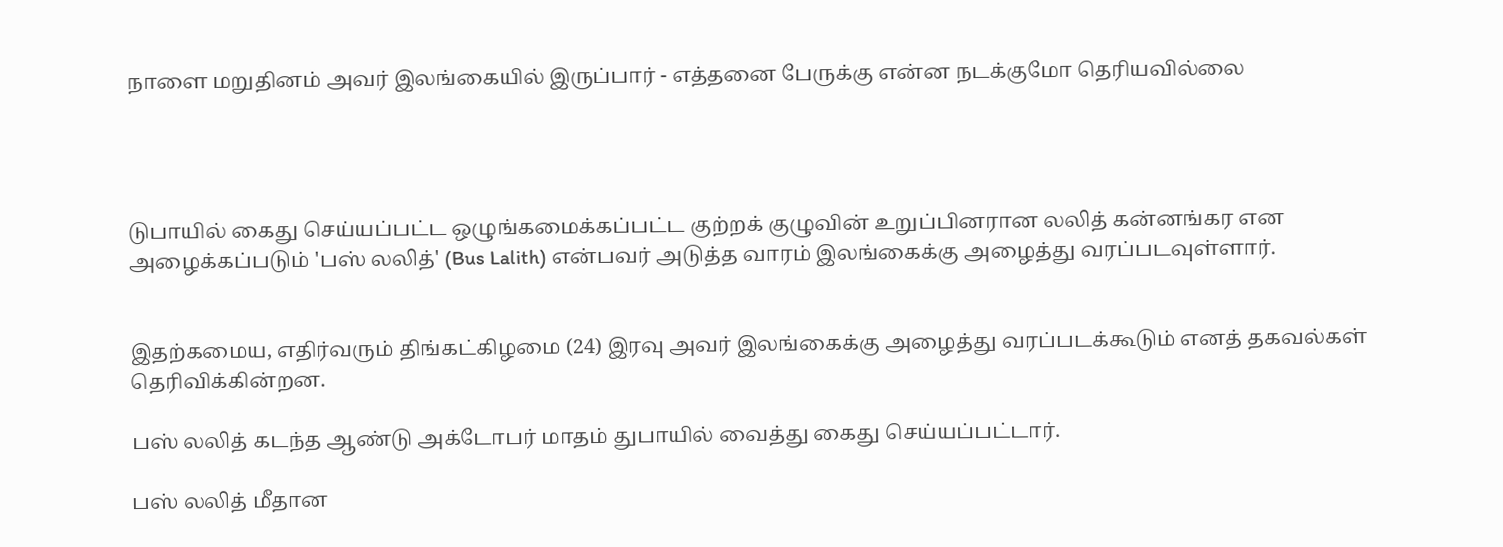நாளை மறுதினம் அவர் இலங்கையில் இருப்பார் - எத்தனை பேருக்கு என்ன நடக்குமோ தெரியவில்லை




டுபாயில் கைது செய்யப்பட்ட ஒழுங்கமைக்கப்பட்ட குற்றக் குழுவின் உறுப்பினரான லலித் கன்னங்கர என அழைக்கப்படும் 'பஸ் லலித்' (Bus Lalith) என்பவர் அடுத்த வாரம் இலங்கைக்கு அழைத்து வரப்படவுள்ளார்.


இதற்கமைய, எதிர்வரும் திங்கட்கிழமை (24) இரவு அவர் இலங்கைக்கு அழைத்து வரப்படக்கூடும் எனத் தகவல்கள் தெரிவிக்கின்றன.

பஸ் லலித் கடந்த ஆண்டு அக்டோபர் மாதம் துபாயில் வைத்து கைது செய்யப்பட்டார்.

பஸ் லலித் மீதான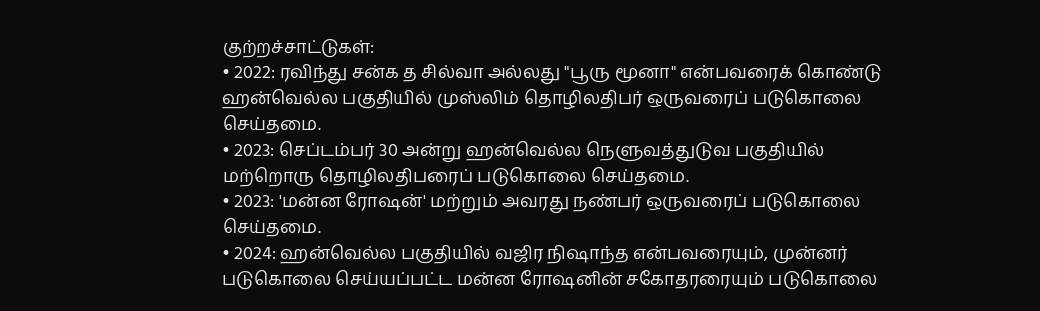குற்றச்சாட்டுகள்:
• 2022: ரவிந்து சன்க த சில்வா அல்லது "பூரு மூனா" என்பவரைக் கொண்டு ஹன்வெல்ல பகுதியில் முஸ்லிம் தொழிலதிபர் ஒருவரைப் படுகொலை செய்தமை.
• 2023: செப்டம்பர் 30 அன்று ஹன்வெல்ல நெளுவத்துடுவ பகுதியில் மற்றொரு தொழிலதிபரைப் படுகொலை செய்தமை.
• 2023: 'மன்ன ரோஷன்' மற்றும் அவரது நண்பர் ஒருவரைப் படுகொலை செய்தமை.
• 2024: ஹன்வெல்ல பகுதியில் வஜிர நிஷாந்த என்பவரையும், முன்னர் படுகொலை செய்யப்பட்ட மன்ன ரோஷனின் சகோதரரையும் படுகொலை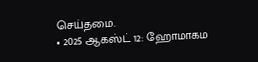செய்தமை.
• 2025 ஆகஸ்ட் 12: ஹோமாகம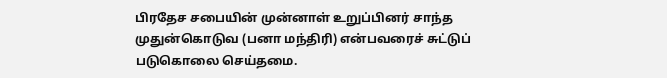பிரதேச சபையின் முன்னாள் உறுப்பினர் சாந்த முதுன்கொடுவ (பனா மந்திரி) என்பவரைச் சுட்டுப் படுகொலை செய்தமை.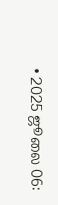• 2025 ஜூலை 06: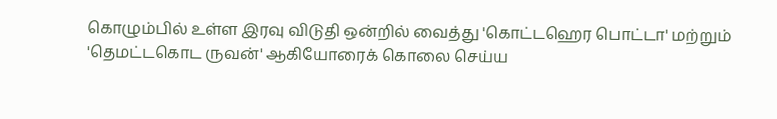கொழும்பில் உள்ள இரவு விடுதி ஒன்றில் வைத்து 'கொட்டஹெர பொட்டா' மற்றும் 'தெமட்டகொட ருவன்' ஆகியோரைக் கொலை செய்ய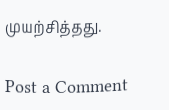முயற்சித்தது.

Post a Comment